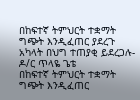በከፍተኛ ትምህርት ተቋማት ግጭት እንዲፈጠር ያደረጉ አካላት በህግ ተጠያቂ ይደረጋሉ- ዶ/ር ጥላዬ ጌቴ
በከፍተኛ ትምህርት ተቋማት ግጭት እንዲፈጠር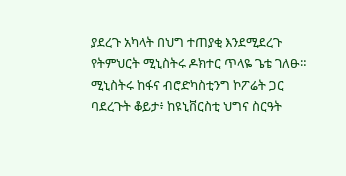ያደረጉ አካላት በህግ ተጠያቂ እንደሚደረጉ የትምህርት ሚኒስትሩ ዶክተር ጥላዬ ጌቴ ገለፁ።
ሚኒስትሩ ከፋና ብሮድካስቲንግ ኮፖሬት ጋር ባደረጉት ቆይታ፥ ከዩኒቨርስቲ ህግና ስርዓት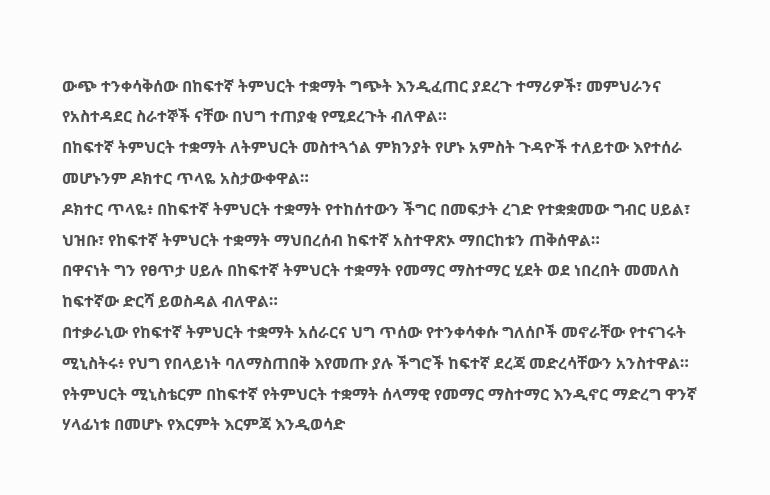ውጭ ተንቀሳቅሰው በከፍተኛ ትምህርት ተቋማት ግጭት እንዲፈጠር ያደረጉ ተማሪዎች፣ መምህራንና የአስተዳደር ስራተኞች ናቸው በህግ ተጠያቂ የሚደረጉት ብለዋል።
በከፍተኛ ትምህርት ተቋማት ለትምህርት መስተጓጎል ምክንያት የሆኑ አምስት ጉዳዮች ተለይተው እየተሰራ መሆኑንም ዶክተር ጥላዬ አስታውቀዋል።
ዶክተር ጥላዬ፥ በከፍተኛ ትምህርት ተቋማት የተከሰተውን ችግር በመፍታት ረገድ የተቋቋመው ግብር ሀይል፣ ህዝቡ፣ የከፍተኛ ትምህርት ተቋማት ማህበረሰብ ከፍተኛ አስተዋጽኦ ማበርከቱን ጠቅሰዋል።
በዋናነት ግን የፀጥታ ሀይሉ በከፍተኛ ትምህርት ተቋማት የመማር ማስተማር ሂደት ወደ ነበረበት መመለስ ከፍተኛው ድርሻ ይወስዳል ብለዋል።
በተቃራኒው የከፍተኛ ትምህርት ተቋማት አሰራርና ህግ ጥሰው የተንቀሳቀሱ ግለሰቦች መኖራቸው የተናገሩት ሚኒስትሩ፥ የህግ የበላይነት ባለማስጠበቅ እየመጡ ያሉ ችግሮች ከፍተኛ ደረጃ መድረሳቸውን አንስተዋል።
የትምህርት ሚኒስቴርም በከፍተኛ የትምህርት ተቋማት ሰላማዊ የመማር ማስተማር እንዲኖር ማድረግ ዋንኛ ሃላፊነቱ በመሆኑ የእርምት እርምጃ እንዲወሳድ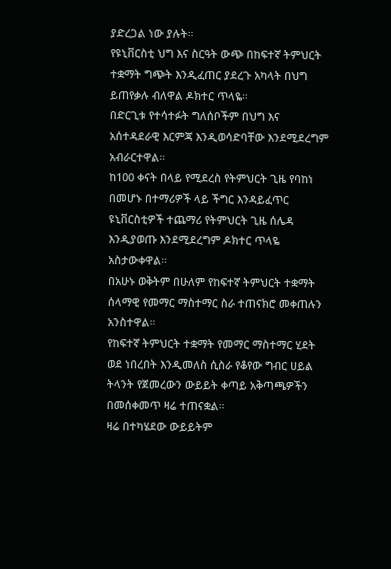ያድረጋል ነው ያሉት።
የዩኒቨርስቲ ህግ እና ስርዓት ውጭ በከፍተኛ ትምህርት ተቋማት ግጭት እንዲፈጠር ያደረጉ አካላት በህግ ይጠየቃሉ ብለዋል ዶክተር ጥላዬ።
በድርጊቱ የተሳተፉት ግለሰቦችም በህግ እና አሰተዳደራዊ እርምጃ እንዲወሳድባቸው እንደሚደረግም አብራርተዋል።
ከ100 ቀናት በላይ የሚደረስ የትምህርት ጊዜ የባከነ በመሆኑ በተማሪዎች ላይ ችግር እንዳይፈጥር ዩኒቨርስቲዎች ተጨማሪ የትምህርት ጊዜ ሰሌዳ እንዲያወጡ እንደሚደረግም ዶክተር ጥላዬ አስታውቀዋል።
በአሁኑ ወቅትም በሁለም የከፍተኛ ትምህርት ተቋማት ሰላማዊ የመማር ማስተማር ስራ ተጠናክሮ መቀጠሉን አንስተዋል።
የከፍተኛ ትምህርት ተቋማት የመማር ማስተማር ሂደት ወደ ነበረበት እንዲመለስ ሲስራ የቆየው ግብር ሀይል ትላንት የጀመረውን ውይይት ቀጣይ አቅጣጫዎችን በመሰቀመጥ ዛሬ ተጠናቋል።
ዛሬ በተካሄደው ውይይትም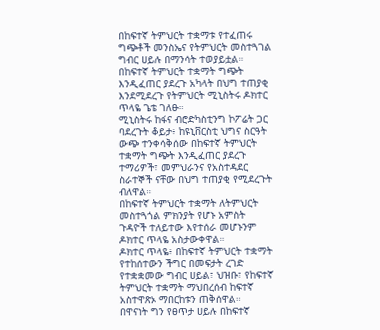በከፍተኛ ትምህርት ተቋማቱ የተፈጠሩ ግጭቶች መንስኤና የትምህርት መስተጓገል ግብር ሀይሉ በማንሳት ተወያይቷል።
በከፍተኛ ትምህርት ተቋማት ግጭት እንዲፈጠር ያደረጉ አካላት በህግ ተጠያቂ እንደሚደረጉ የትምህርት ሚኒስትሩ ዶክተር ጥላዬ ጌቴ ገለፁ።
ሚኒስትሩ ከፋና ብሮድካስቲንግ ኮፖሬት ጋር ባደረጉት ቆይታ፥ ከዩኒቨርስቲ ህግና ስርዓት ውጭ ተንቀሳቅሰው በከፍተኛ ትምህርት ተቋማት ግጭት እንዲፈጠር ያደረጉ ተማሪዎች፣ መምህራንና የአስተዳደር ስራተኞች ናቸው በህግ ተጠያቂ የሚደረጉት ብለዋል።
በከፍተኛ ትምህርት ተቋማት ለትምህርት መስተጓጎል ምክንያት የሆኑ አምስት ጉዳዮች ተለይተው እየተሰራ መሆኑንም ዶክተር ጥላዬ አስታውቀዋል።
ዶክተር ጥላዬ፥ በከፍተኛ ትምህርት ተቋማት የተከሰተውን ችግር በመፍታት ረገድ የተቋቋመው ግብር ሀይል፣ ህዝቡ፣ የከፍተኛ ትምህርት ተቋማት ማህበረሰብ ከፍተኛ አስተዋጽኦ ማበርከቱን ጠቅሰዋል።
በዋናነት ግን የፀጥታ ሀይሉ በከፍተኛ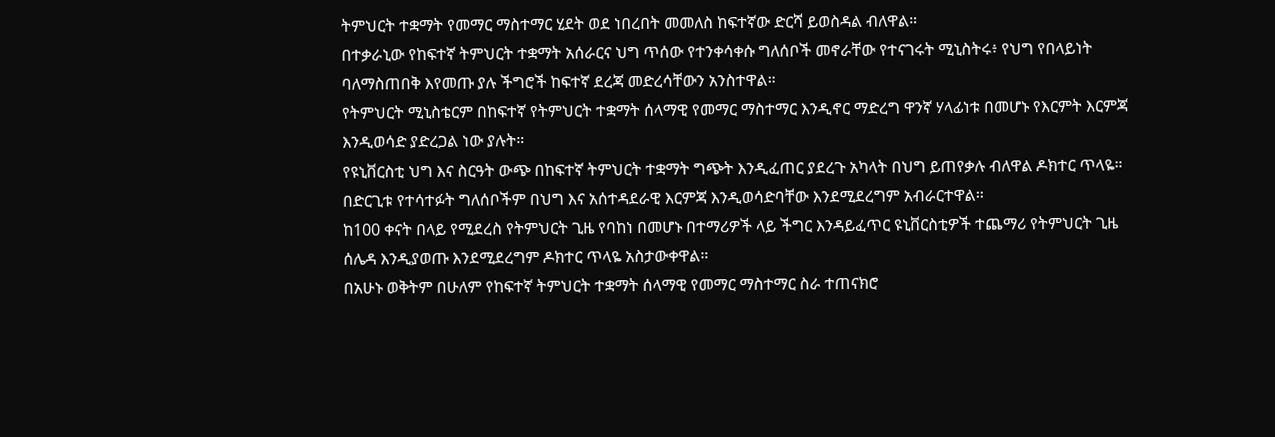ትምህርት ተቋማት የመማር ማስተማር ሂደት ወደ ነበረበት መመለስ ከፍተኛው ድርሻ ይወስዳል ብለዋል።
በተቃራኒው የከፍተኛ ትምህርት ተቋማት አሰራርና ህግ ጥሰው የተንቀሳቀሱ ግለሰቦች መኖራቸው የተናገሩት ሚኒስትሩ፥ የህግ የበላይነት ባለማስጠበቅ እየመጡ ያሉ ችግሮች ከፍተኛ ደረጃ መድረሳቸውን አንስተዋል።
የትምህርት ሚኒስቴርም በከፍተኛ የትምህርት ተቋማት ሰላማዊ የመማር ማስተማር እንዲኖር ማድረግ ዋንኛ ሃላፊነቱ በመሆኑ የእርምት እርምጃ እንዲወሳድ ያድረጋል ነው ያሉት።
የዩኒቨርስቲ ህግ እና ስርዓት ውጭ በከፍተኛ ትምህርት ተቋማት ግጭት እንዲፈጠር ያደረጉ አካላት በህግ ይጠየቃሉ ብለዋል ዶክተር ጥላዬ።
በድርጊቱ የተሳተፉት ግለሰቦችም በህግ እና አሰተዳደራዊ እርምጃ እንዲወሳድባቸው እንደሚደረግም አብራርተዋል።
ከ100 ቀናት በላይ የሚደረስ የትምህርት ጊዜ የባከነ በመሆኑ በተማሪዎች ላይ ችግር እንዳይፈጥር ዩኒቨርስቲዎች ተጨማሪ የትምህርት ጊዜ ሰሌዳ እንዲያወጡ እንደሚደረግም ዶክተር ጥላዬ አስታውቀዋል።
በአሁኑ ወቅትም በሁለም የከፍተኛ ትምህርት ተቋማት ሰላማዊ የመማር ማስተማር ስራ ተጠናክሮ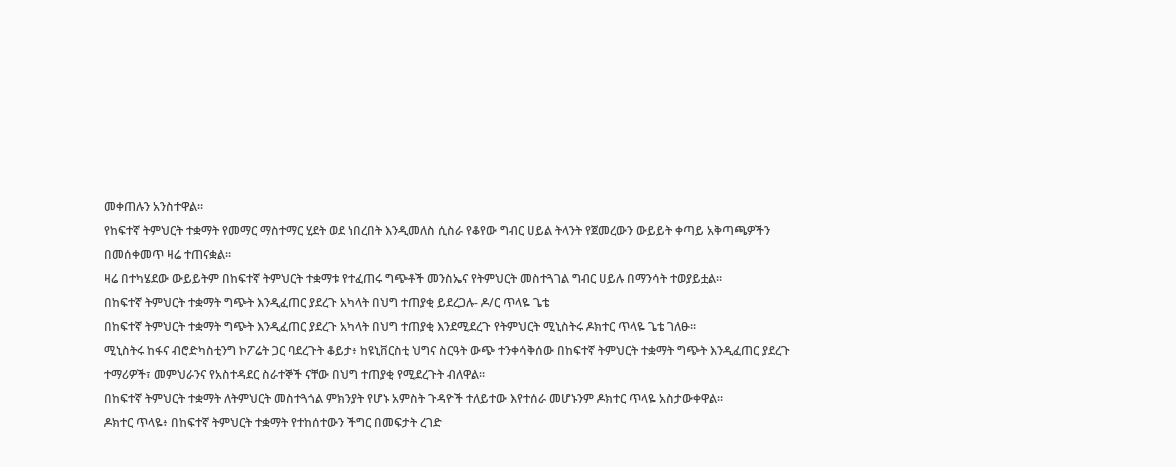መቀጠሉን አንስተዋል።
የከፍተኛ ትምህርት ተቋማት የመማር ማስተማር ሂደት ወደ ነበረበት እንዲመለስ ሲስራ የቆየው ግብር ሀይል ትላንት የጀመረውን ውይይት ቀጣይ አቅጣጫዎችን በመሰቀመጥ ዛሬ ተጠናቋል።
ዛሬ በተካሄደው ውይይትም በከፍተኛ ትምህርት ተቋማቱ የተፈጠሩ ግጭቶች መንስኤና የትምህርት መስተጓገል ግብር ሀይሉ በማንሳት ተወያይቷል።
በከፍተኛ ትምህርት ተቋማት ግጭት እንዲፈጠር ያደረጉ አካላት በህግ ተጠያቂ ይደረጋሉ- ዶ/ር ጥላዬ ጌቴ
በከፍተኛ ትምህርት ተቋማት ግጭት እንዲፈጠር ያደረጉ አካላት በህግ ተጠያቂ እንደሚደረጉ የትምህርት ሚኒስትሩ ዶክተር ጥላዬ ጌቴ ገለፁ።
ሚኒስትሩ ከፋና ብሮድካስቲንግ ኮፖሬት ጋር ባደረጉት ቆይታ፥ ከዩኒቨርስቲ ህግና ስርዓት ውጭ ተንቀሳቅሰው በከፍተኛ ትምህርት ተቋማት ግጭት እንዲፈጠር ያደረጉ ተማሪዎች፣ መምህራንና የአስተዳደር ስራተኞች ናቸው በህግ ተጠያቂ የሚደረጉት ብለዋል።
በከፍተኛ ትምህርት ተቋማት ለትምህርት መስተጓጎል ምክንያት የሆኑ አምስት ጉዳዮች ተለይተው እየተሰራ መሆኑንም ዶክተር ጥላዬ አስታውቀዋል።
ዶክተር ጥላዬ፥ በከፍተኛ ትምህርት ተቋማት የተከሰተውን ችግር በመፍታት ረገድ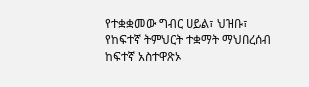የተቋቋመው ግብር ሀይል፣ ህዝቡ፣ የከፍተኛ ትምህርት ተቋማት ማህበረሰብ ከፍተኛ አስተዋጽኦ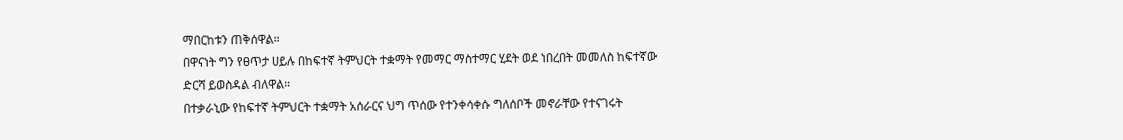ማበርከቱን ጠቅሰዋል።
በዋናነት ግን የፀጥታ ሀይሉ በከፍተኛ ትምህርት ተቋማት የመማር ማስተማር ሂደት ወደ ነበረበት መመለስ ከፍተኛው ድርሻ ይወስዳል ብለዋል።
በተቃራኒው የከፍተኛ ትምህርት ተቋማት አሰራርና ህግ ጥሰው የተንቀሳቀሱ ግለሰቦች መኖራቸው የተናገሩት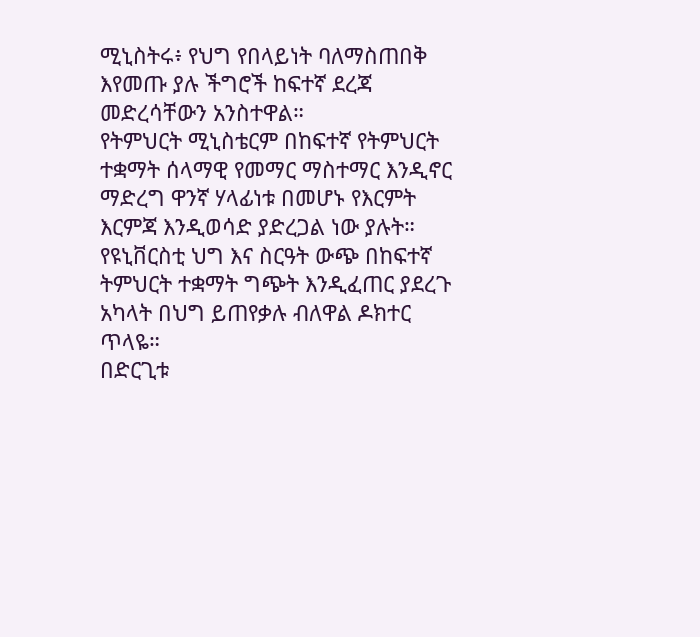ሚኒስትሩ፥ የህግ የበላይነት ባለማስጠበቅ እየመጡ ያሉ ችግሮች ከፍተኛ ደረጃ መድረሳቸውን አንስተዋል።
የትምህርት ሚኒስቴርም በከፍተኛ የትምህርት ተቋማት ሰላማዊ የመማር ማስተማር እንዲኖር ማድረግ ዋንኛ ሃላፊነቱ በመሆኑ የእርምት እርምጃ እንዲወሳድ ያድረጋል ነው ያሉት።
የዩኒቨርስቲ ህግ እና ስርዓት ውጭ በከፍተኛ ትምህርት ተቋማት ግጭት እንዲፈጠር ያደረጉ አካላት በህግ ይጠየቃሉ ብለዋል ዶክተር ጥላዬ።
በድርጊቱ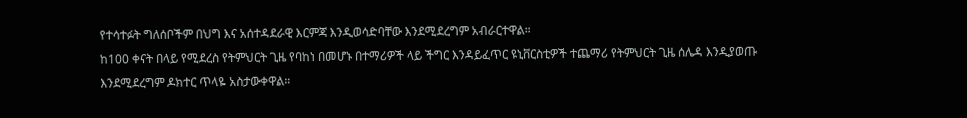የተሳተፉት ግለሰቦችም በህግ እና አሰተዳደራዊ እርምጃ እንዲወሳድባቸው እንደሚደረግም አብራርተዋል።
ከ100 ቀናት በላይ የሚደረስ የትምህርት ጊዜ የባከነ በመሆኑ በተማሪዎች ላይ ችግር እንዳይፈጥር ዩኒቨርስቲዎች ተጨማሪ የትምህርት ጊዜ ሰሌዳ እንዲያወጡ እንደሚደረግም ዶክተር ጥላዬ አስታውቀዋል።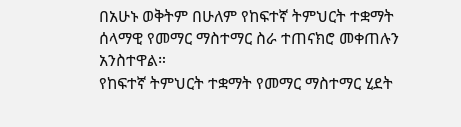በአሁኑ ወቅትም በሁለም የከፍተኛ ትምህርት ተቋማት ሰላማዊ የመማር ማስተማር ስራ ተጠናክሮ መቀጠሉን አንስተዋል።
የከፍተኛ ትምህርት ተቋማት የመማር ማስተማር ሂደት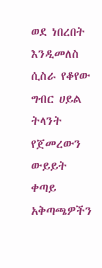ወደ ነበረበት እንዲመለስ ሲስራ የቆየው ግብር ሀይል ትላንት የጀመረውን ውይይት ቀጣይ አቅጣጫዎችን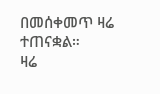በመሰቀመጥ ዛሬ ተጠናቋል።
ዛሬ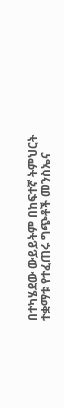በተካሄደው ውይይትም በከፍተኛ ትምህርት ተቋማቱ የተፈጠሩ ግጭቶች መንስኤና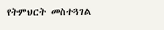የትምህርት መስተጓገል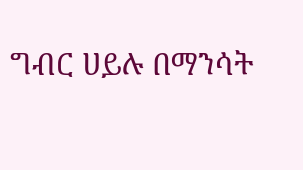ግብር ሀይሉ በማንሳት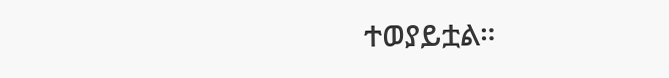ተወያይቷል።